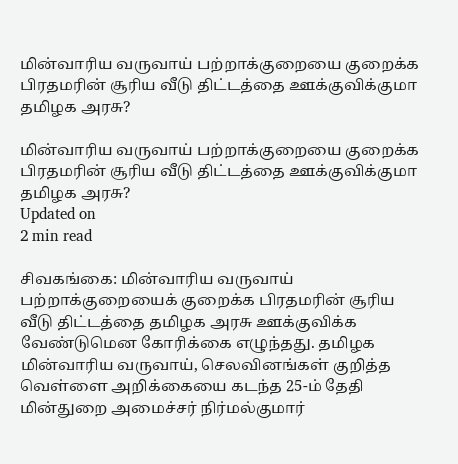மின்வாரிய வருவாய் பற்றாக்குறையை குறைக்க பிரதமரின் சூரிய வீடு திட்டத்தை ஊக்குவிக்குமா தமிழக அரசு?

மின்வாரிய வருவாய் பற்றாக்குறையை குறைக்க பிரதமரின் சூரிய வீடு திட்டத்தை ஊக்குவிக்குமா தமிழக அரசு?
Updated on
2 min read

சிவகங்கை: மின்வாரிய வருவாய் பற்றாக்குறையைக் குறைக்க பிரதமரின் சூரிய வீடு திட்டத்தை தமிழக அரசு ஊக்குவிக்க வேண்டுமென கோரிக்கை எழுந்தது. தமிழக மின்வாரிய வருவாய், செலவினங்கள் குறித்த வெள்ளை அறிக்கையை கடந்த 25-ம் தேதி மின்துறை அமைச்சர் நிர்மல்குமார்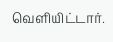வெளியிட்டார்.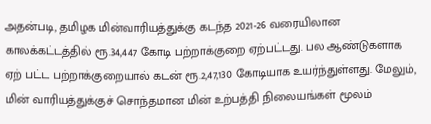அதன்படி, தமிழக மின்வாரியத்துக்கு கடந்த 2021-26 வரையிலான காலக்கட்டத்தில் ரூ.34,447 கோடி பற்றாக்குறை ஏற்பட்டது. பல ஆண்டுகளாக ஏற் பட்ட பற்றாக்குறையால் கடன் ரூ.2,47,130 கோடியாக உயர்ந்துள்ளது. மேலும், மின் வாரியத்துக்குச் சொந்தமான மின் உற்பத்தி நிலையங்கள் மூலம்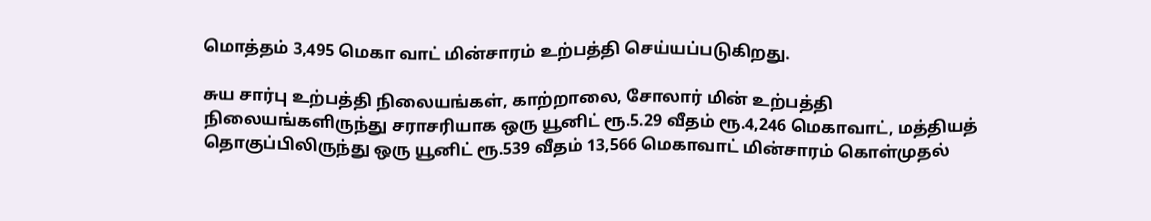மொத்தம் 3,495 மெகா வாட் மின்சாரம் உற்பத்தி செய்யப்படுகிறது.

சுய சார்பு உற்பத்தி நிலையங்கள், காற்றாலை, சோலார் மின் உற்பத்தி நிலையங்களிருந்து சராசரியாக ஒரு யூனிட் ரூ.5.29 வீதம் ரூ.4,246 மெகாவாட், மத்தியத் தொகுப்பிலிருந்து ஒரு யூனிட் ரூ.539 வீதம் 13,566 மெகாவாட் மின்சாரம் கொள்முதல்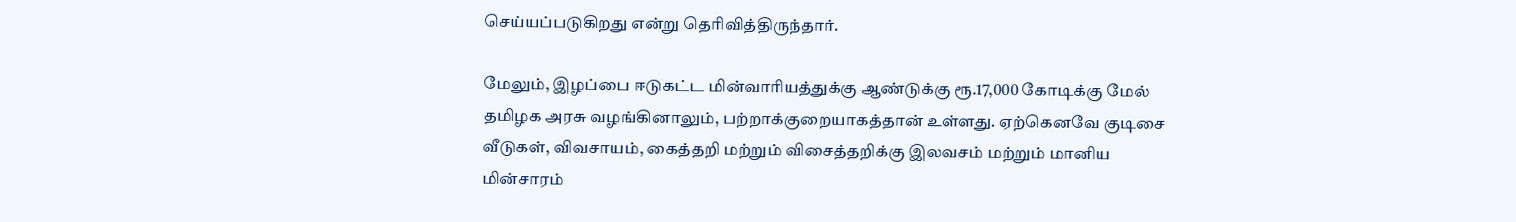செய்யப்படுகிறது என்று தெரிவித்திருந்தார்.

மேலும், இழப்பை ஈடுகட்ட மின்வாரியத்துக்கு ஆண்டுக்கு ரூ.17,000 கோடிக்கு மேல் தமிழக அரசு வழங்கினாலும், பற்றாக்குறையாகத்தான் உள்ளது. ஏற்கெனவே குடிசை வீடுகள், விவசாயம், கைத்தறி மற்றும் விசைத்தறிக்கு இலவசம் மற்றும் மானிய மின்சாரம்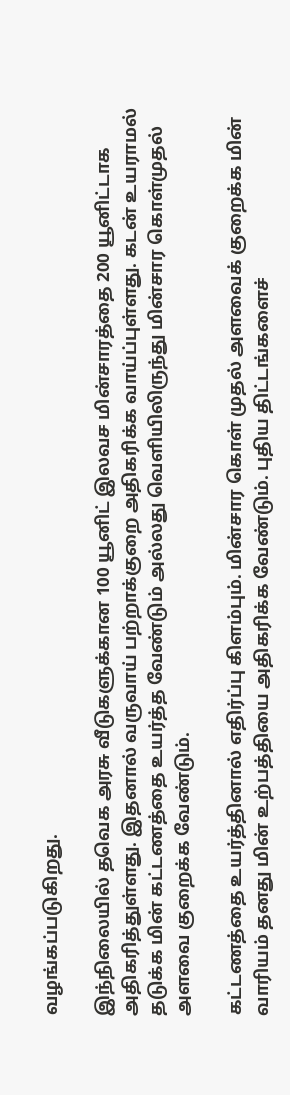வழங்கப்படுகிறது.

இந்நிலையில் தவெக அரசு வீடுகளுக்கான 100 யூனிட் இலவச மின்சாரத்தை 200 யூனிட்டாக அதிகரித்துள்ளது. இதனால் வருவாய் பற்றாக்குறை அதிகரிக்க வாய்ப்புள்ளது. கடன் உயராமல் தடுக்க மின் கட்டணத்தை உயர்த்த வேண்டும் அல்லது வெளியிலிருந்து மின்சார கொள்முதல் அளவை குறைக்க வேண்டும்.

கட்டணத்தை உயர்த்தினால் எதிர்ப்பு கிளம்பும். மின்சார கொள் முதல் அளவைக் குறைக்க மின் வாரியம் தனது மின் உற்பத்தியை அதிகரிக்க வேண்டும். புதிய திட்டங்களைச்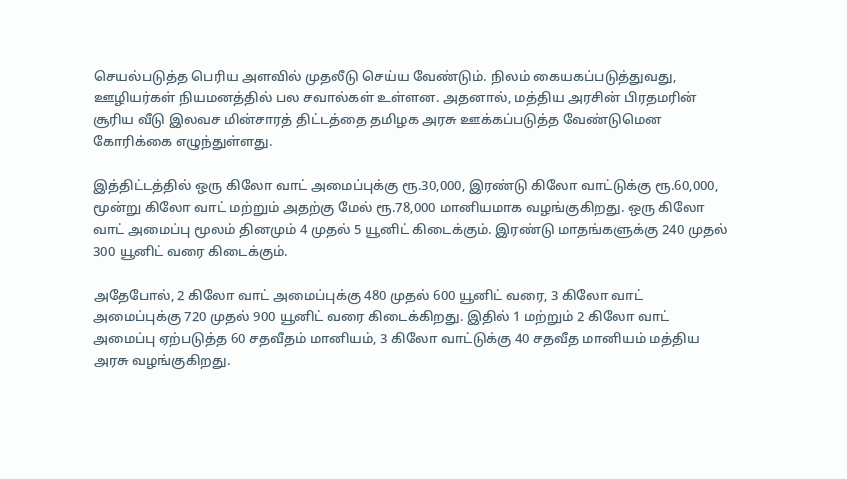செயல்படுத்த பெரிய அளவில் முதலீடு செய்ய வேண்டும். நிலம் கையகப்படுத்துவது, ஊழியர்கள் நியமனத்தில் பல சவால்கள் உள்ளன. அதனால், மத்திய அரசின் பிரதமரின் சூரிய வீடு இலவச மின்சாரத் திட்டத்தை தமிழக அரசு ஊக்கப்படுத்த வேண்டுமென கோரிக்கை எழுந்துள்ளது.

இத்திட்டத்தில் ஒரு கிலோ வாட் அமைப்புக்கு ரூ.30,000, இரண்டு கிலோ வாட்டுக்கு ரூ.60,000, மூன்று கிலோ வாட் மற்றும் அதற்கு மேல் ரூ.78,000 மானியமாக வழங்குகிறது. ஒரு கிலோ வாட் அமைப்பு மூலம் தினமும் 4 முதல் 5 யூனிட் கிடைக்கும். இரண்டு மாதங்களுக்கு 240 முதல் 300 யூனிட் வரை கிடைக்கும்.

அதேபோல், 2 கிலோ வாட் அமைப்புக்கு 480 முதல் 600 யூனிட் வரை, 3 கிலோ வாட் அமைப்புக்கு 720 முதல் 900 யூனிட் வரை கிடைக்கிறது. இதில் 1 மற்றும் 2 கிலோ வாட் அமைப்பு ஏற்படுத்த 60 சதவீதம் மானியம், 3 கிலோ வாட்டுக்கு 40 சதவீத மானியம் மத்திய அரசு வழங்குகிறது.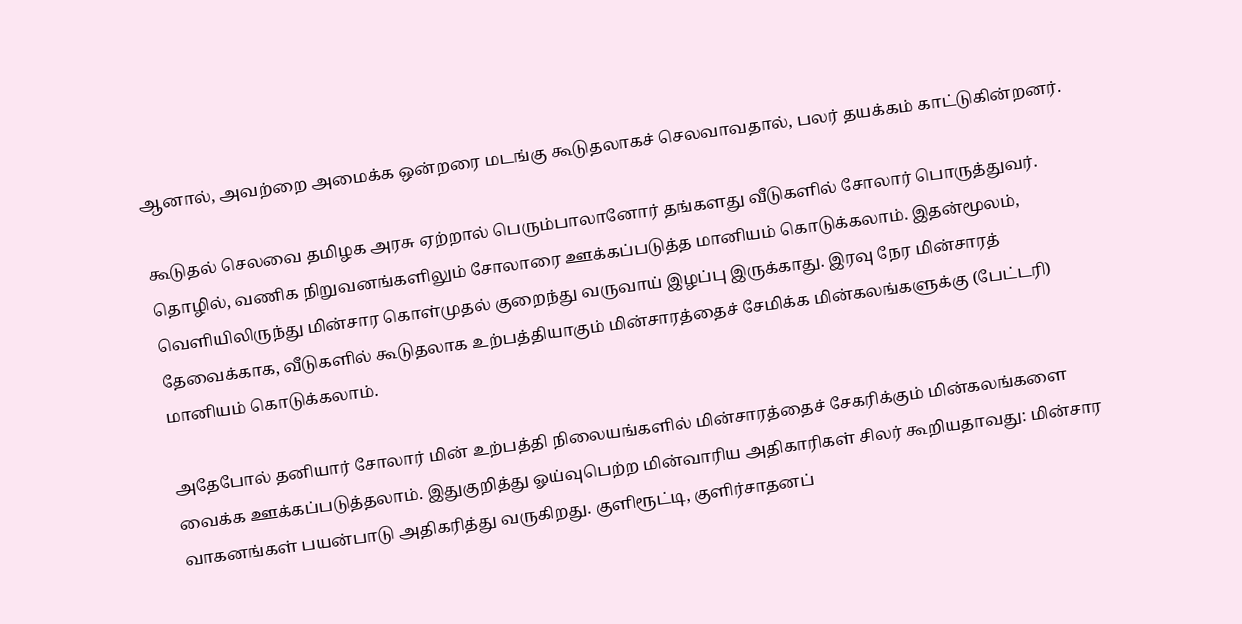ஆனால், அவற்றை அமைக்க ஒன்றரை மடங்கு கூடுதலாகச் செலவாவதால், பலர் தயக்கம் காட்டுகின்றனர்.

கூடுதல் செலவை தமிழக அரசு ஏற்றால் பெரும்பாலானோர் தங்களது வீடுகளில் சோலார் பொருத்துவர். தொழில், வணிக நிறுவனங்களிலும் சோலாரை ஊக்கப்படுத்த மானியம் கொடுக்கலாம். இதன்மூலம், வெளியிலிருந்து மின்சார கொள்முதல் குறைந்து வருவாய் இழப்பு இருக்காது. இரவு நேர மின்சாரத் தேவைக்காக, வீடுகளில் கூடுதலாக உற்பத்தியாகும் மின்சாரத்தைச் சேமிக்க மின்கலங்களுக்கு (பேட்டரி) மானியம் கொடுக்கலாம்.

அதேபோல் தனியார் சோலார் மின் உற்பத்தி நிலையங்களில் மின்சாரத்தைச் சேகரிக்கும் மின்கலங்களை வைக்க ஊக்கப்படுத்தலாம். இதுகுறித்து ஓய்வுபெற்ற மின்வாரிய அதிகாரிகள் சிலர் கூறியதாவது: மின்சார வாகனங்கள் பயன்பாடு அதிகரித்து வருகிறது. குளிரூட்டி, குளிர்சாதனப்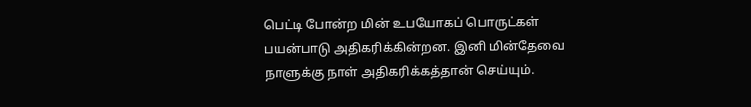பெட்டி போன்ற மின் உபயோகப் பொருட்கள் பயன்பாடு அதிகரிக்கின்றன. இனி மின்தேவை நாளுக்கு நாள் அதிகரிக்கத்தான் செய்யும்.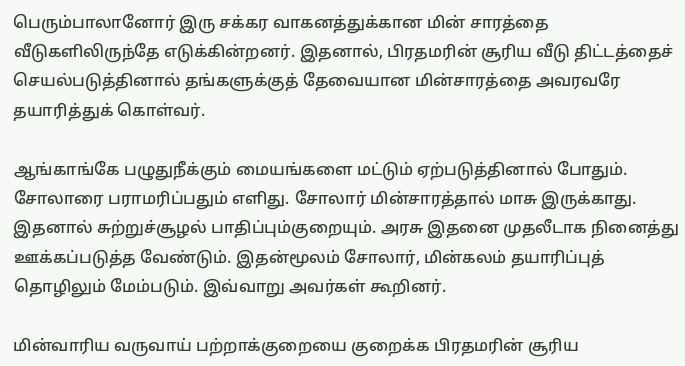பெரும்பாலானோர் இரு சக்கர வாகனத்துக்கான மின் சாரத்தை வீடுகளிலிருந்தே எடுக்கின்றனர். இதனால், பிரதமரின் சூரிய வீடு திட்டத்தைச் செயல்படுத்தினால் தங்களுக்குத் தேவையான மின்சாரத்தை அவரவரே தயாரித்துக் கொள்வர்.

ஆங்காங்கே பழுதுநீக்கும் மையங்களை மட்டும் ஏற்படுத்தினால் போதும். சோலாரை பராமரிப்பதும் எளிது. சோலார் மின்சாரத்தால் மாசு இருக்காது. இதனால் சுற்றுச்சூழல் பாதிப்பும்குறையும். அரசு இதனை முதலீடாக நினைத்து ஊக்கப்படுத்த வேண்டும். இதன்மூலம் சோலார், மின்கலம் தயாரிப்புத் தொழிலும் மேம்படும். இவ்வாறு அவர்கள் கூறினர்.

மின்வாரிய வருவாய் பற்றாக்குறையை குறைக்க பிரதமரின் சூரிய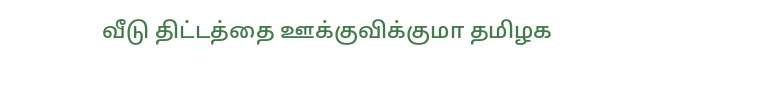வீடு திட்டத்தை ஊக்குவிக்குமா தமிழக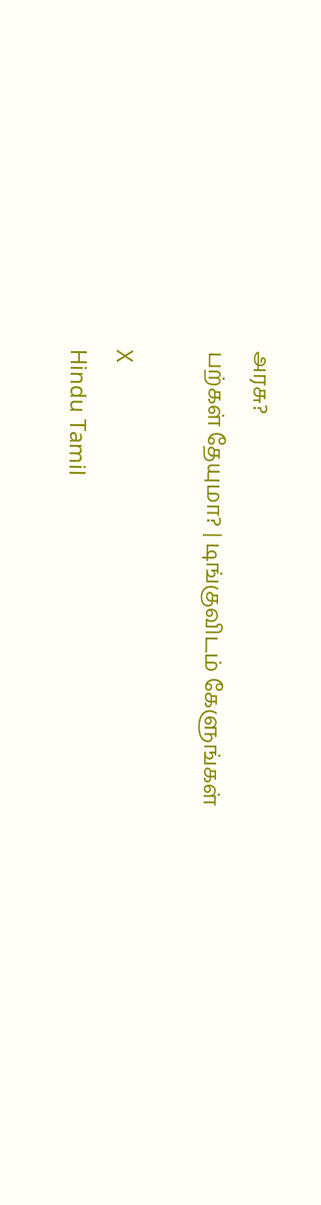அரசு?
பற்கள் தேயுமா? | டிங்குவிடம் கேளுங்கள்

X
Hindu Tamil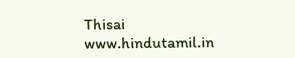Thisai
www.hindutamil.in